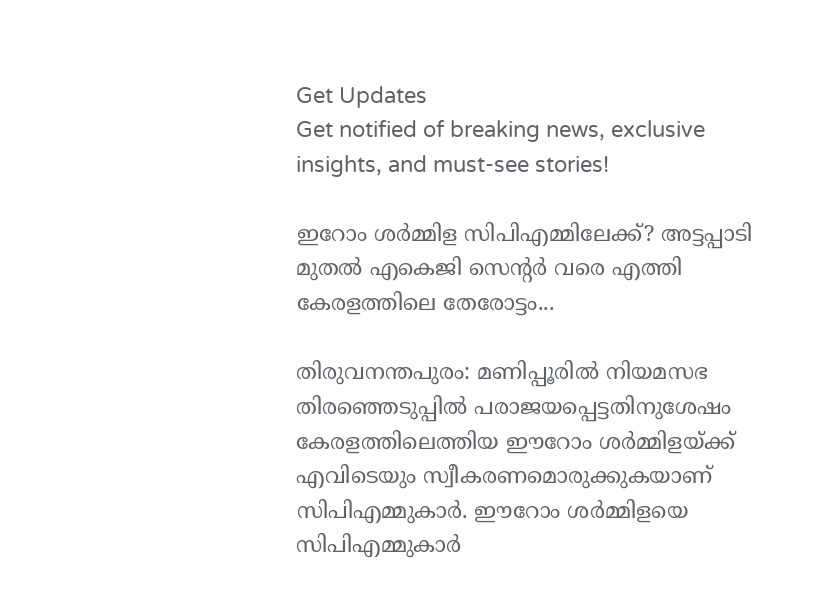Get Updates
Get notified of breaking news, exclusive insights, and must-see stories!

ഇറോം ശര്‍മ്മിള സിപിഎമ്മിലേക്ക്? അട്ടപ്പാടി മുതല്‍ എകെജി സെന്റര്‍ വരെ എത്തി കേരളത്തിലെ തേരോട്ടം...

തിരുവനന്തപുരം: മണിപ്പൂരില്‍ നിയമസഭ തിരഞ്ഞെടുപ്പില്‍ പരാജയപ്പെട്ടതിനുശേഷം കേരളത്തിലെത്തിയ ഈറോം ശര്‍മ്മിളയ്ക്ക് എവിടെയും സ്വീകരണമൊരുക്കുകയാണ് സിപിഎമ്മുകാര്‍. ഈറോം ശര്‍മ്മിളയെ സിപിഎമ്മുകാര്‍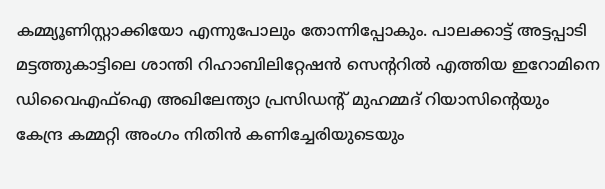കമ്മ്യൂണിസ്റ്റാക്കിയോ എന്നുപോലും തോന്നിപ്പോകും. പാലക്കാട്ട് അട്ടപ്പാടി മട്ടത്തുകാട്ടിലെ ശാന്തി റിഹാബിലിറ്റേഷന്‍ സെന്ററില്‍ എത്തിയ ഇറോമിനെ ഡിവൈഎഫ്‌ഐ അഖിലേന്ത്യാ പ്രസിഡന്റ് മുഹമ്മദ് റിയാസിന്റെയും കേന്ദ്ര കമ്മറ്റി അംഗം നിതിന്‍ കണിച്ചേരിയുടെയും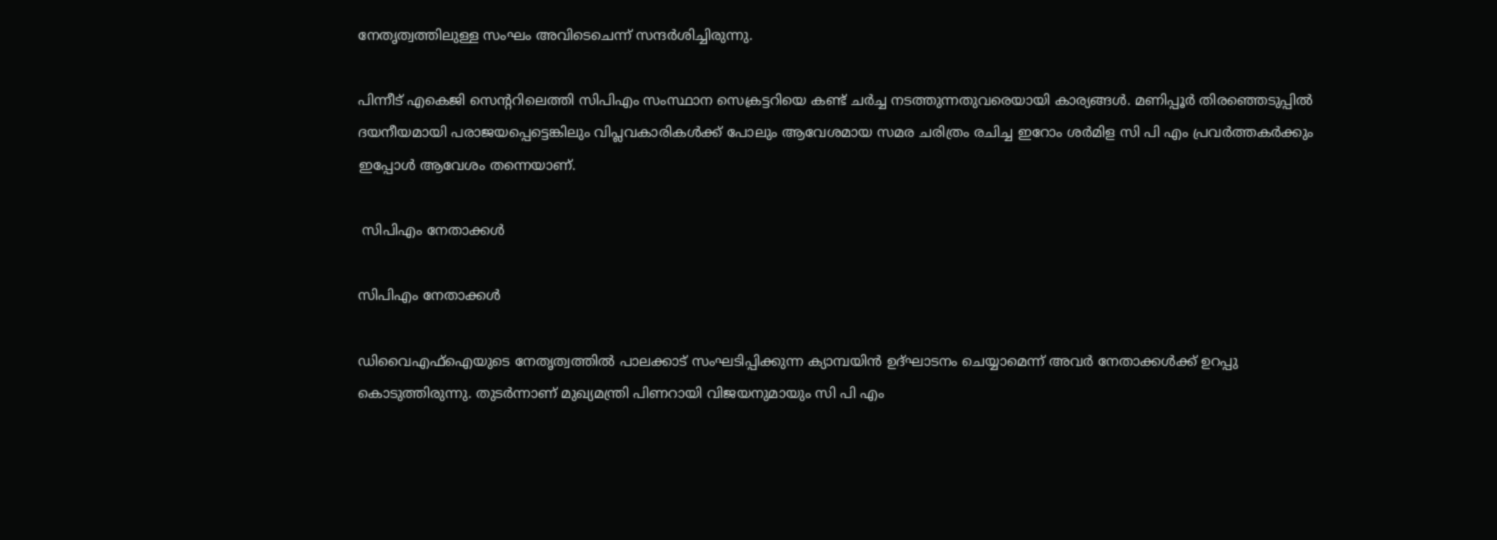നേതൃത്വത്തിലുള്ള സംഘം അവിടെചെന്ന് സന്ദര്‍ശിച്ചിരുന്നു.

പിന്നീട് എകെജി സെന്ററിലെത്തി സിപിഎം സംസ്ഥാന സെക്രട്ടറിയെ കണ്ട് ചര്‍ച്ച നടത്തുന്നതുവരെയായി കാര്യങ്ങള്‍. മണിപ്പൂര്‍ തിരഞ്ഞെടുപ്പില്‍ ദയനീയമായി പരാജയപ്പെട്ടെങ്കിലും വിപ്ലവകാരികള്‍ക്ക് പോലും ആവേശമായ സമര ചരിത്രം രചിച്ച ഇറോം ശര്‍മിള സി പി എം പ്രവര്‍ത്തകര്‍ക്കും ഇപ്പോള്‍ ആവേശം തന്നെയാണ്.

 സിപിഎം നേതാക്കള്‍

സിപിഎം നേതാക്കള്‍

ഡിവൈഎഫ്‌ഐയുടെ നേതൃത്വത്തില്‍ പാലക്കാട് സംഘടിപ്പിക്കുന്ന ക്യാമ്പയിന്‍ ഉദ്ഘാടനം ചെയ്യാമെന്ന് അവര്‍ നേതാക്കള്‍ക്ക് ഉറപ്പു കൊടുത്തിരുന്നു. തുടര്‍ന്നാണ് മുഖ്യമന്ത്രി പിണറായി വിജയനുമായും സി പി എം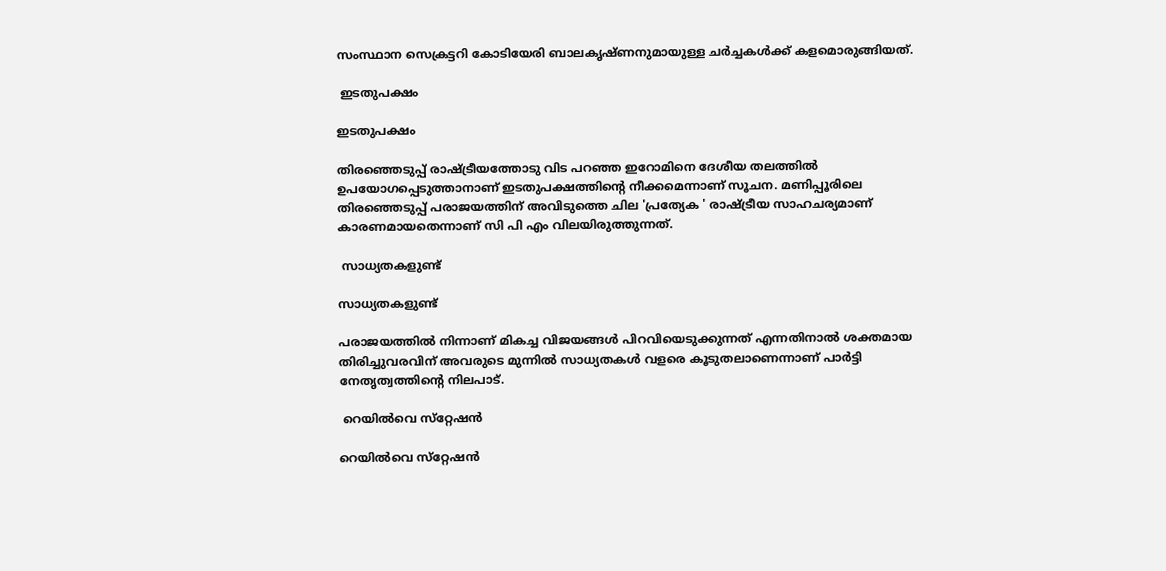സംസ്ഥാന സെക്രട്ടറി കോടിയേരി ബാലകൃഷ്ണനുമായുള്ള ചര്‍ച്ചകള്‍ക്ക് കളമൊരുങ്ങിയത്.

 ഇടതുപക്ഷം

ഇടതുപക്ഷം

തിരഞ്ഞെടുപ്പ് രാഷ്ട്രീയത്തോടു വിട പറഞ്ഞ ഇറോമിനെ ദേശീയ തലത്തില്‍ ഉപയോഗപ്പെടുത്താനാണ് ഇടതുപക്ഷത്തിന്റെ നീക്കമെന്നാണ് സൂചന. മണിപ്പൂരിലെ തിരഞ്ഞെടുപ്പ് പരാജയത്തിന് അവിടുത്തെ ചില 'പ്രത്യേക ' രാഷ്ട്രീയ സാഹചര്യമാണ് കാരണമായതെന്നാണ് സി പി എം വിലയിരുത്തുന്നത്.

 സാധ്യതകളുണ്ട്

സാധ്യതകളുണ്ട്

പരാജയത്തില്‍ നിന്നാണ് മികച്ച വിജയങ്ങള്‍ പിറവിയെടുക്കുന്നത് എന്നതിനാല്‍ ശക്തമായ തിരിച്ചുവരവിന് അവരുടെ മുന്നില്‍ സാധ്യതകള്‍ വളരെ കൂടുതലാണെന്നാണ് പാര്‍ട്ടി നേതൃത്വത്തിന്റെ നിലപാട്.

 റെയില്‍വെ സ്‌റ്റേഷന്‍

റെയില്‍വെ സ്‌റ്റേഷന്‍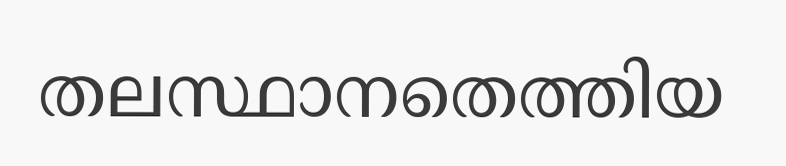തലസ്ഥാനതെത്തിയ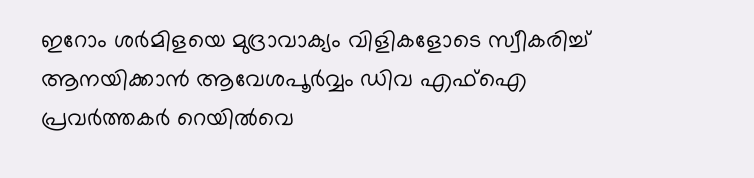ഇറോം ശര്‍മിളയെ മുദ്രാവാക്യം വിളികളോടെ സ്വീകരിച്ച് ആനയിക്കാന്‍ ആവേശപൂര്‍വ്വം ഡിവ എഫ്ഐ പ്രവര്‍ത്തകര്‍ റെയില്‍വെ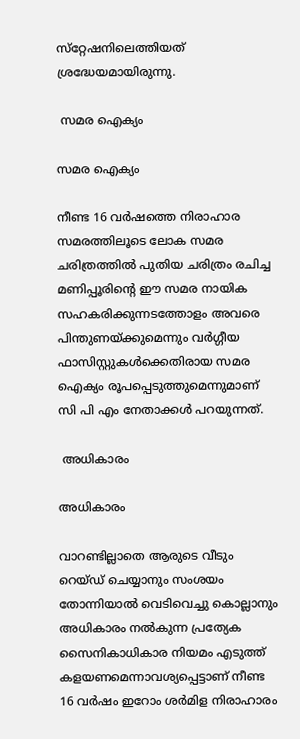സ്‌റ്റേഷനിലെത്തിയത് ശ്രദ്ധേയമായിരുന്നു.

 സമര ഐക്യം

സമര ഐക്യം

നീണ്ട 16 വര്‍ഷത്തെ നിരാഹാര സമരത്തിലൂടെ ലോക സമര ചരിത്രത്തില്‍ പുതിയ ചരിത്രം രചിച്ച മണിപ്പൂരിന്റെ ഈ സമര നായിക സഹകരിക്കുന്നടത്തോളം അവരെ പിന്തുണയ്ക്കുമെന്നും വര്‍ഗ്ഗീയ ഫാസിസ്റ്റുകള്‍ക്കെതിരായ സമര ഐക്യം രൂപപ്പെടുത്തുമെന്നുമാണ് സി പി എം നേതാക്കള്‍ പറയുന്നത്.

 അധികാരം

അധികാരം

വാറണ്ടില്ലാതെ ആരുടെ വീടും റെയ്ഡ് ചെയ്യാനും സംശയം തോന്നിയാല്‍ വെടിവെച്ചു കൊല്ലാനും അധികാരം നല്‍കുന്ന പ്രത്യേക സൈനികാധികാര നിയമം എടുത്ത് കളയണമെന്നാവശ്യപ്പെട്ടാണ് നീണ്ട 16 വര്‍ഷം ഇറോം ശര്‍മിള നിരാഹാരം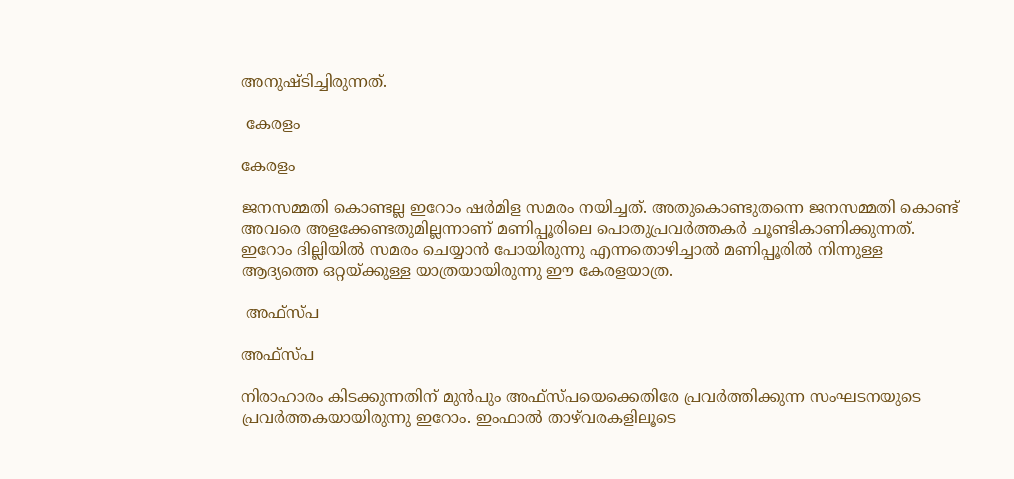അനുഷ്ടിച്ചിരുന്നത്.

 കേരളം

കേരളം

ജനസമ്മതി കൊണ്ടല്ല ഇറോം ഷര്‍മിള സമരം നയിച്ചത്. അതുകൊണ്ടുതന്നെ ജനസമ്മതി കൊണ്ട് അവരെ അളക്കേണ്ടതുമില്ലന്നാണ് മണിപ്പൂരിലെ പൊതുപ്രവര്‍ത്തകര്‍ ചൂണ്ടികാണിക്കുന്നത്. ഇറോം ദില്ലിയില്‍ സമരം ചെയ്യാന്‍ പോയിരുന്നു എന്നതൊഴിച്ചാല്‍ മണിപ്പൂരില്‍ നിന്നുള്ള ആദ്യത്തെ ഒറ്റയ്ക്കുള്ള യാത്രയായിരുന്നു ഈ കേരളയാത്ര.

 അഫ്സ്പ

അഫ്സ്പ

നിരാഹാരം കിടക്കുന്നതിന് മുന്‍പും അഫ്‌സ്പയെക്കെതിരേ പ്രവര്‍ത്തിക്കുന്ന സംഘടനയുടെ പ്രവര്‍ത്തകയായിരുന്നു ഇറോം. ഇംഫാല്‍ താഴ്‌വരകളിലൂടെ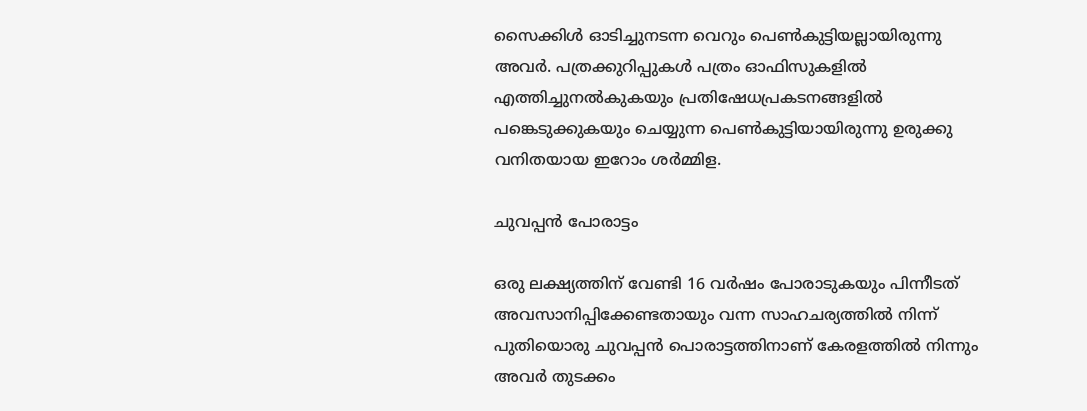സൈക്കിള്‍ ഓടിച്ചുനടന്ന വെറും പെണ്‍കുട്ടിയല്ലായിരുന്നു അവര്‍. പത്രക്കുറിപ്പുകള്‍ പത്രം ഓഫിസുകളില്‍ എത്തിച്ചുനല്‍കുകയും പ്രതിഷേധപ്രകടനങ്ങളില്‍ പങ്കെടുക്കുകയും ചെയ്യുന്ന പെണ്‍കുട്ടിയായിരുന്നു ഉരുക്കു വനിതയായ ഇറോം ശര്‍മ്മിള.

ചുവപ്പന്‍ പോരാട്ടം

ഒരു ലക്ഷ്യത്തിന് വേണ്ടി 16 വര്‍ഷം പോരാടുകയും പിന്നീടത് അവസാനിപ്പിക്കേണ്ടതായും വന്ന സാഹചര്യത്തില്‍ നിന്ന് പുതിയൊരു ചുവപ്പന്‍ പൊരാട്ടത്തിനാണ് കേരളത്തില്‍ നിന്നും അവര്‍ തുടക്കം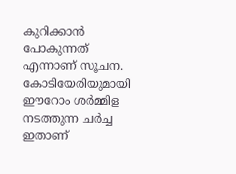കുറിക്കാന്‍ പോകുന്നത് എന്നാണ് സൂചന. കോടിയേരിയുമായി ഈറോം ശര്‍മ്മിള നടത്തുന്ന ചര്‍ച്ച ഇതാണ്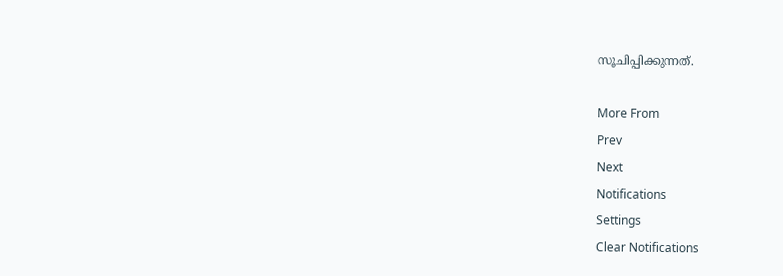സൂചിപ്പിക്കുന്നത്.

More From
Prev
Next
Notifications
Settings
Clear Notifications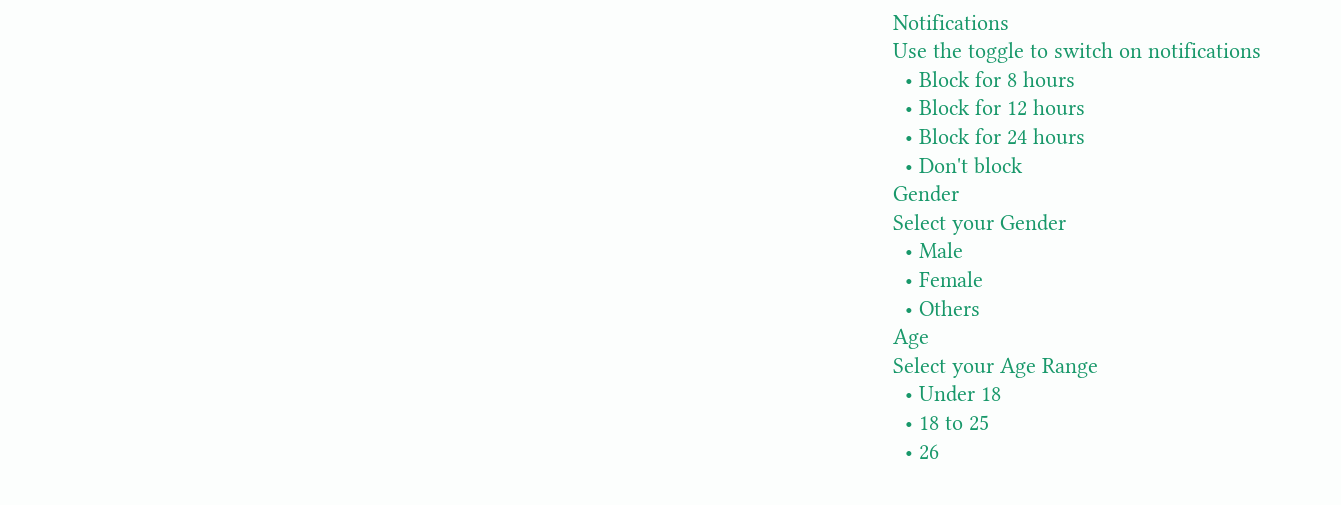Notifications
Use the toggle to switch on notifications
  • Block for 8 hours
  • Block for 12 hours
  • Block for 24 hours
  • Don't block
Gender
Select your Gender
  • Male
  • Female
  • Others
Age
Select your Age Range
  • Under 18
  • 18 to 25
  • 26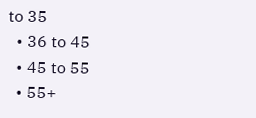to 35
  • 36 to 45
  • 45 to 55
  • 55+